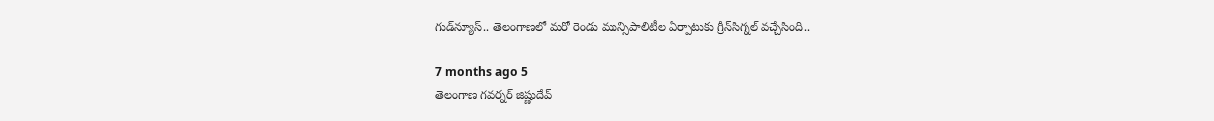గుడ్‌న్యూస్.. తెలంగాణలో మరో రెండు మున్సిపాలిటీల ఏర్పాటుకు గ్రీన్‌సిగ్నల్ వచ్చేసింది..

7 months ago 5
తెలంగాణ గవర్నర్ జిష్ణుదేవ్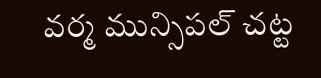వర్మ మున్సిపల్ చట్ట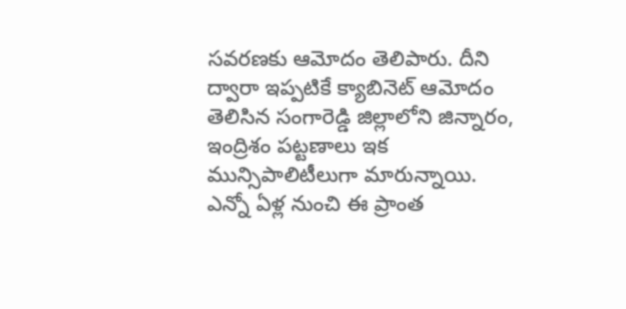సవరణకు ఆమోదం తెలిపారు. దీని ద్వారా ఇప్పటికే క్యాబినెట్ ఆమోదం తెలిసిన సంగారెడ్డి జిల్లాలోని జిన్నారం, ఇంద్రిశం పట్టణాలు ఇక మున్సిపాలిటీలుగా మారున్నాయి. ఎన్నో ఏళ్ల నుంచి ఈ ప్రాంత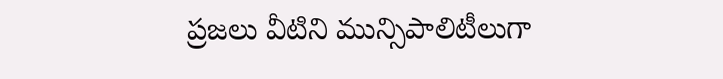ప్రజలు వీటిని మున్సిపాలిటీలుగా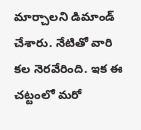మార్చాలని డిమాండ్ చేశారు. నేటితో వారి కల నెరవేరింది. ఇక ఈ చట్టంలో మరో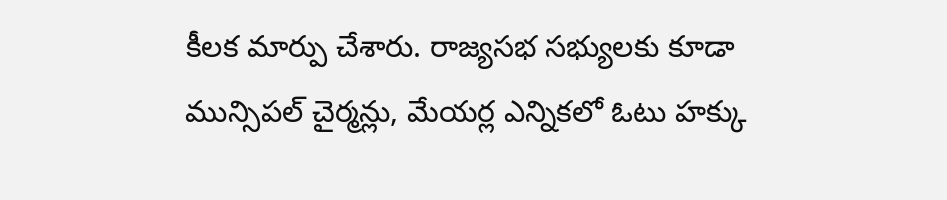కీలక మార్పు చేశారు. రాజ్యసభ సభ్యులకు కూడా మున్సిపల్ చైర్మన్లు, మేయర్ల ఎన్నికలో ఓటు హక్కు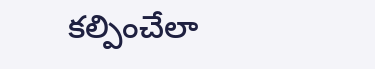కల్పించేలా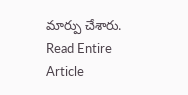మార్పు చేశారు.
Read Entire Article